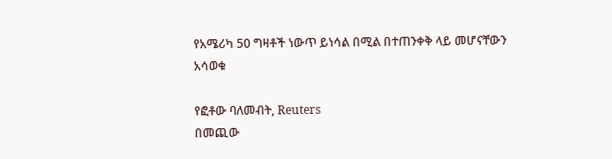የአሜሪካ 50 ግዛቶች ነውጥ ይነሳል በሚል በተጠንቀቅ ላይ መሆናቸውን አሳወቁ

የፎቶው ባለመብት, Reuters
በመጪው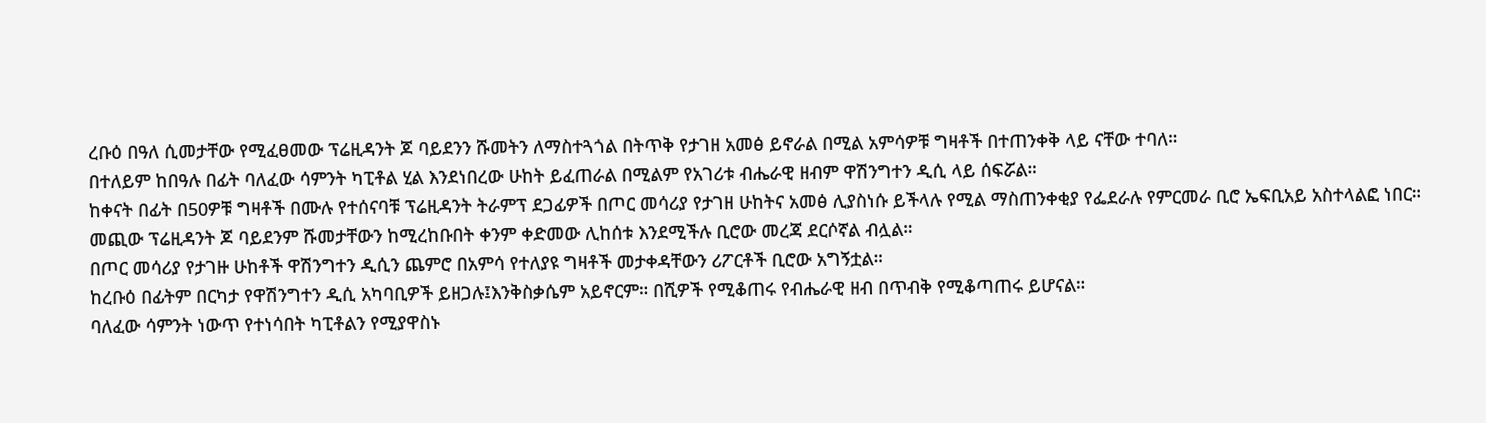ረቡዕ በዓለ ሲመታቸው የሚፈፀመው ፕሬዚዳንት ጆ ባይደንን ሹመትን ለማስተጓጎል በትጥቅ የታገዘ አመፅ ይኖራል በሚል አምሳዎቹ ግዛቶች በተጠንቀቅ ላይ ናቸው ተባለ።
በተለይም ከበዓሉ በፊት ባለፈው ሳምንት ካፒቶል ሂል እንደነበረው ሁከት ይፈጠራል በሚልም የአገሪቱ ብሔራዊ ዘብም ዋሽንግተን ዲሲ ላይ ሰፍሯል።
ከቀናት በፊት በ50ዎቹ ግዛቶች በሙሉ የተሰናባቹ ፕሬዚዳንት ትራምፕ ደጋፊዎች በጦር መሳሪያ የታገዘ ሁከትና አመፅ ሊያስነሱ ይችላሉ የሚል ማስጠንቀቂያ የፌደራሉ የምርመራ ቢሮ ኤፍቢአይ አስተላልፎ ነበር።
መጪው ፕሬዚዳንት ጆ ባይደንም ሹመታቸውን ከሚረከቡበት ቀንም ቀድመው ሊከሰቱ እንደሚችሉ ቢሮው መረጃ ደርሶኛል ብሏል።
በጦር መሳሪያ የታገዙ ሁከቶች ዋሽንግተን ዲሲን ጨምሮ በአምሳ የተለያዩ ግዛቶች መታቀዳቸውን ሪፖርቶች ቢሮው አግኝቷል።
ከረቡዕ በፊትም በርካታ የዋሽንግተን ዲሲ አካባቢዎች ይዘጋሉ፤እንቅስቃሴም አይኖርም። በሺዎች የሚቆጠሩ የብሔራዊ ዘብ በጥብቅ የሚቆጣጠሩ ይሆናል።
ባለፈው ሳምንት ነውጥ የተነሳበት ካፒቶልን የሚያዋስኑ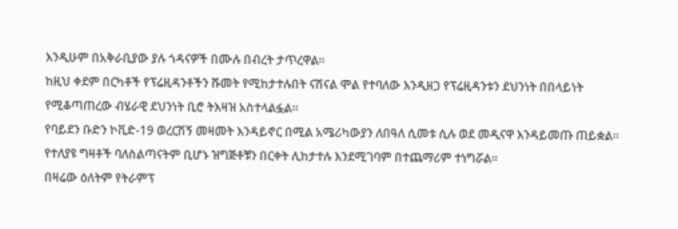እንዲሁም በአቅራቢያው ያሉ ጎዳናዎች በሙሉ በብረት ታጥረዋል።
ከዚህ ቀደም በርካቶች የፕሬዚዳንቶችን ሹመት የሚከታተሉበት ናሽናል ሞል የተባለው እንዲዘጋ የፕሬዚዳንቱን ደህንነት በበላይነት የሚቆጣጠረው ብሄራዊ ደህንነት ቢሮ ትእዛዝ አስተላልፏል።
የባይደን ቡድን ኮቪድ-19 ወረርሽኝ መዛመት እንዳይኖር በሚል አሜሪካውያን ለበዓለ ሲመቱ ሲሉ ወደ መዲናዋ እንዳይመጡ ጠይቋል።
የተለያዩ ግዛቶች ባለስልጣናትም ቢሆኑ ዝግጅቶቹን በርቀት ሊከታተሉ እንደሚገባም በተጨማሪም ተነግሯል።
በዛሬው ዕለትም የትራምፕ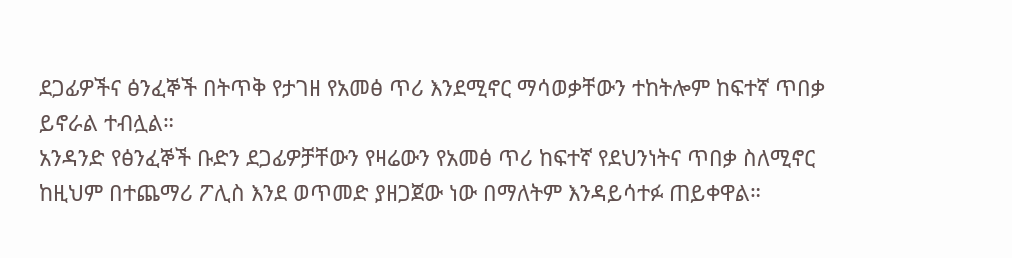ደጋፊዎችና ፅንፈኞች በትጥቅ የታገዘ የአመፅ ጥሪ እንደሚኖር ማሳወቃቸውን ተከትሎም ከፍተኛ ጥበቃ ይኖራል ተብሏል።
አንዳንድ የፅንፈኞች ቡድን ደጋፊዎቻቸውን የዛሬውን የአመፅ ጥሪ ከፍተኛ የደህንነትና ጥበቃ ስለሚኖር ከዚህም በተጨማሪ ፖሊስ እንደ ወጥመድ ያዘጋጀው ነው በማለትም እንዳይሳተፉ ጠይቀዋል።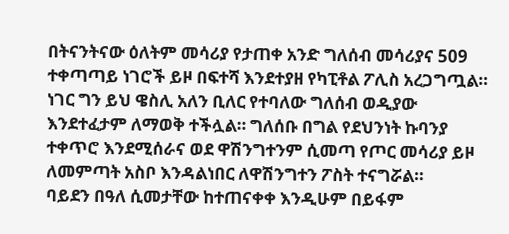በትናንትናው ዕለትም መሳሪያ የታጠቀ አንድ ግለሰብ መሳሪያና 509 ተቀጣጣይ ነገሮች ይዞ በፍተሻ እንደተያዘ የካፒቶል ፖሊስ አረጋግጧል።
ነገር ግን ይህ ዌስሊ አለን ቢለር የተባለው ግለሰብ ወዲያው እንደተፈታም ለማወቅ ተችሏል። ግለሰቡ በግል የደህንነት ኩባንያ ተቀጥሮ እንደሚሰራና ወደ ዋሽንግተንም ሲመጣ የጦር መሳሪያ ይዞ ለመምጣት አስቦ እንዳልነበር ለዋሽንግተን ፖስት ተናግሯል።
ባይደን በዓለ ሲመታቸው ከተጠናቀቀ እንዲሁም በይፋም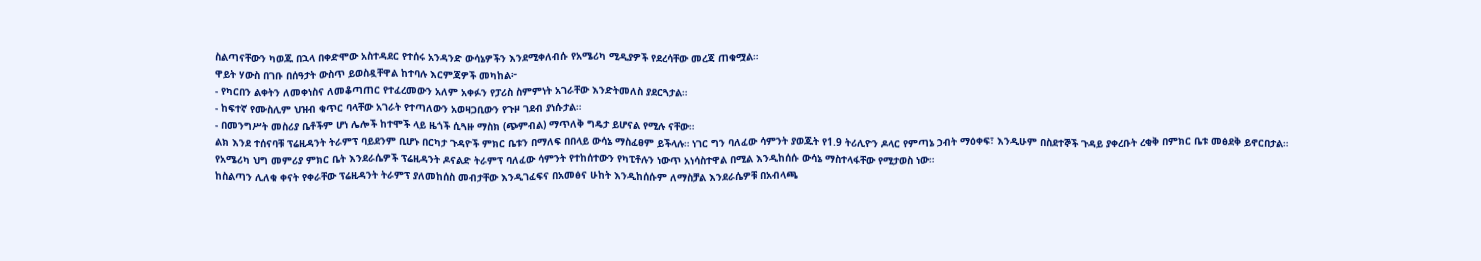ስልጣናቸውን ካወጁ በኋላ በቀድሞው አስተዳደር የተሰሩ አንዳንድ ውሳኔዎችን እንደሚቀለብሱ የአሜሪካ ሚዲያዎች የደረሳቸው መረጃ ጠቁሟል።
ዋይት ሃውስ በገቡ በሰዓታት ውስጥ ይወስዷቸዋል ከተባሉ እርምጃዎች መካከል፦
- የካርበን ልቀትን ለመቀነስና ለመቆጣጠር የተፈረመውን አለም አቀፉን የፓሪስ ስምምነት አገራቸው እንድትመለስ ያደርጓታል።
- ከፍተኛ የሙስሊም ህዝብ ቁጥር ባላቸው አገራት የተጣለውን አወዛጋቢውን የጉዞ ገደብ ያነሱታል።
- በመንግሥት መስሪያ ቤቶችም ሆነ ሌሎች ከተሞች ላይ ዜጎች ሲጓዙ ማስክ (ጭምብል) ማጥለቅ ግዴታ ይሆናል የሚሉ ናቸው።
ልክ እንደ ተሰናባቹ ፕሬዚዳንት ትራምፕ ባይደንም ቢሆኑ በርካታ ጉዳዮች ምክር ቤቱን በማለፍ በበላይ ውሳኔ ማስፈፀም ይችላሉ። ነገር ግን ባለፈው ሳምንት ያወጁት የ1.9 ትሪሊዮን ዶላር የምጣኔ ኃብት ማዕቀፍ፣ እንዲሁም በስደተኞች ጉዳይ ያቀረቡት ረቂቅ በምክር ቤቱ መፅደቅ ይኖርበታል።
የአሜሪካ ህግ መምሪያ ምክር ቤት እንደራሴዎች ፕሬዚዳንት ዶናልድ ትራምፕ ባለፈው ሳምንት የተከሰተውን የካፒቶሉን ነውጥ አነሳስተዋል በሚል እንዲከሰሱ ውሳኔ ማስተላፋቸው የሚታወስ ነው።
ከስልጣን ሊለቁ ቀናት የቀራቸው ፕሬዚዳንት ትራምፕ ያለመከሰስ መብታቸው እንዲገፈፍና በአመፅና ሁከት እንዲከሰሱም ለማስቻል እንደራሴዎቹ በአብላጫ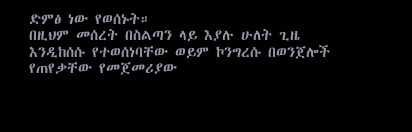ድምፅ ነው የወሰኑት።
በዚህም መሰረት በስልጣን ላይ እያሉ ሁለት ጊዜ እንዲከሰሱ የተወሰነባቸው ወይም ኮንግረሱ በወንጀሎች የጠየቃቸው የመጀመሪያው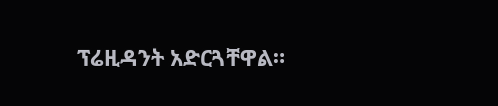ፕሬዚዳንት አድርጓቸዋል።